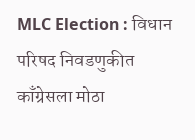MLC Election : विधान परिषद निवडणुकीत काँग्रेसला मोठा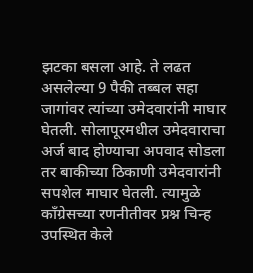झटका बसला आहे. ते लढत असलेल्या 9 पैकी तब्बल सहा जागांवर त्यांच्या उमेदवारांनी माघार घेतली. सोलापूरमधील उमेदवाराचा अर्ज बाद होण्याचा अपवाद सोडला तर बाकीच्या ठिकाणी उमेदवारांनी सपशेल माघार घेतली. त्यामुळे काँग्रेसच्या रणनीतीवर प्रश्न चिन्ह उपस्थित केले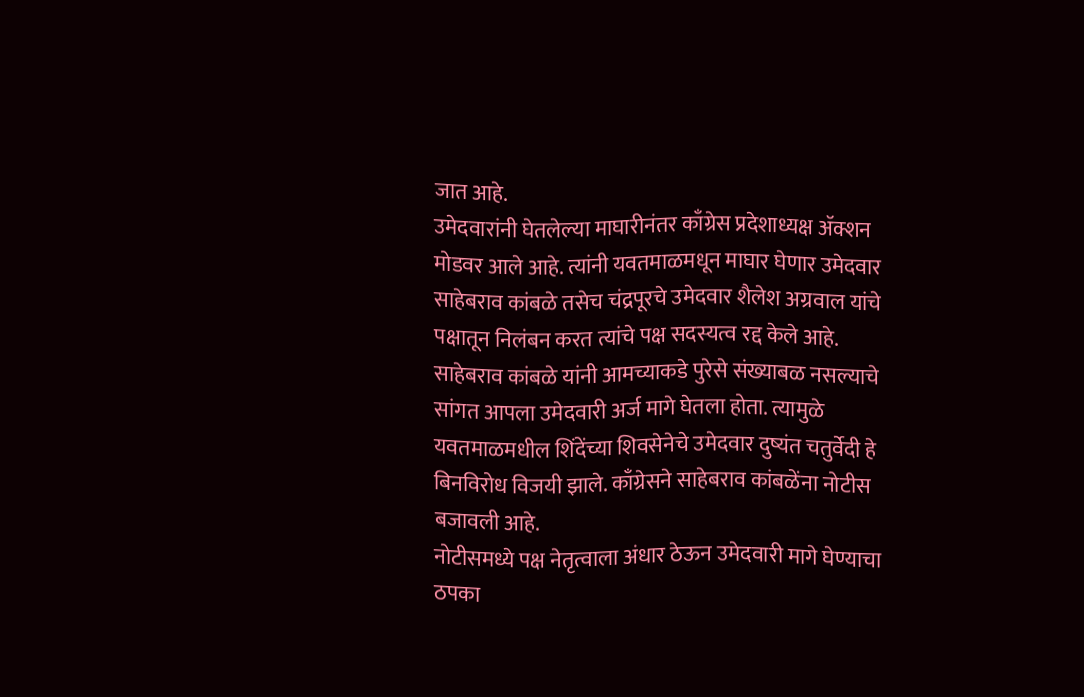जात आहे.
उमेदवारांनी घेतलेल्या माघारीनंतर काँग्रेस प्रदेशाध्यक्ष ॲक्शन मोडवर आले आहे. त्यांनी यवतमाळमधून माघार घेणार उमेदवार साहेबराव कांबळे तसेच चंद्रपूरचे उमेदवार शैलेश अग्रवाल यांचे पक्षातून निलंबन करत त्यांचे पक्ष सदस्यत्व रद्द केले आहे.
साहेबराव कांबळे यांनी आमच्याकडे पुरेसे संख्याबळ नसल्याचे सांगत आपला उमेदवारी अर्ज मागे घेतला होता. त्यामुळे यवतमाळमधील शिंदेंच्या शिवसेनेचे उमेदवार दुष्यंत चतुर्वेदी हे बिनविरोध विजयी झाले. काँग्रेसने साहेबराव कांबळेंना नोटीस बजावली आहे.
नोटीसमध्ये पक्ष नेतृत्वाला अंधार ठेऊन उमेदवारी मागे घेण्याचा ठपका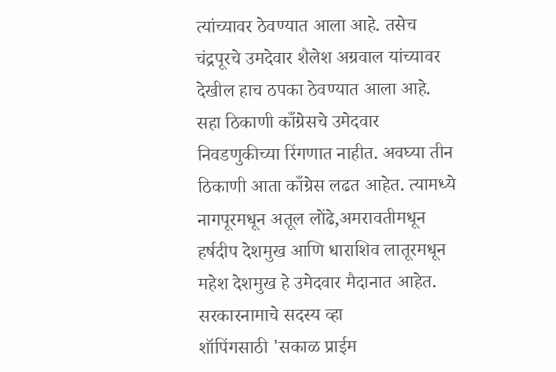त्यांच्यावर ठेवण्यात आला आहे. तसेच चंद्रपूरचे उमदेवार शैलेश अग्रवाल यांच्यावर देखील हाच ठपका ठेवण्यात आला आहे.
सहा ठिकाणी काँग्रेसचे उमेदवार निवडणुकीच्या रिंगणात नाहीत. अवघ्या तीन ठिकाणी आता काँग्रेस लढत आहेत. त्यामध्ये नागपूरमधून अतूल लोंढे,अमरावतीमधून हर्षदीप देशमुख आणि धाराशिव लातूरमधून महेश देशमुख हे उमेदवार मैदानात आहेत.
सरकारनामाचे सदस्य व्हा
शॉपिंगसाठी 'सकाळ प्राईम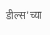डील्स'च्या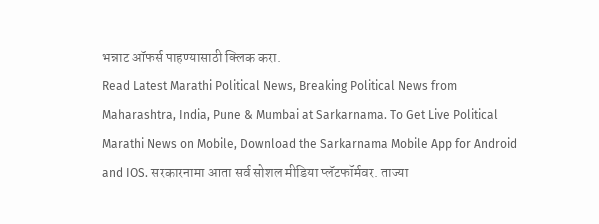भन्नाट ऑफर्स पाहण्यासाठी क्लिक करा.
Read Latest Marathi Political News, Breaking Political News from Maharashtra, India, Pune & Mumbai at Sarkarnama. To Get Live Political Marathi News on Mobile, Download the Sarkarnama Mobile App for Android and IOS. सरकारनामा आता सर्व सोशल मीडिया प्लॅटफॉर्मवर. ताज्या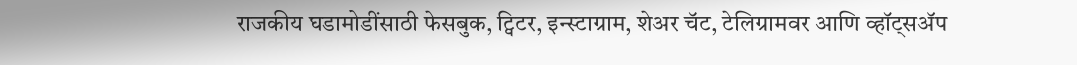राजकीय घडामोडींसाठी फेसबुक, ट्विटर, इन्स्टाग्राम, शेअर चॅट, टेलिग्रामवर आणि व्हॉट्सॲप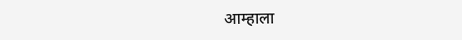आम्हाला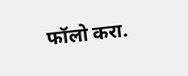फॉलो करा.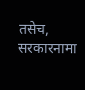तसेच, सरकारनामा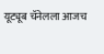यूट्यूब चॅनेलला आजच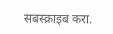सबस्क्राइब करा.